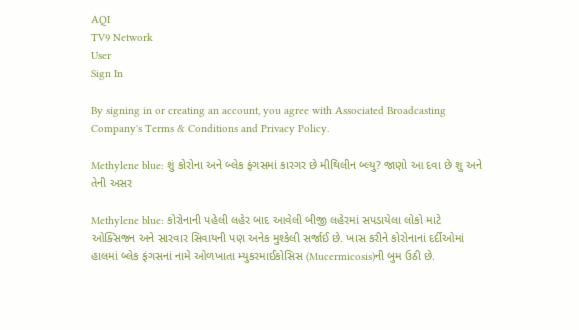AQI
TV9 Network
User
Sign In

By signing in or creating an account, you agree with Associated Broadcasting Company's Terms & Conditions and Privacy Policy.

Methylene blue: શું કોરોના અને બ્લેક ફંગસમાં કારગર છે મીથિલીન બ્લ્યુ? જાણો આ દવા છે શુ અને તેની અસર

Methylene blue: કોરોનાની પહેલી લહેર બાદ આવેલી બીજી લહેરમાં સપડાયેલા લોકો માટે ઓક્સિજન અને સારવાર સિવાયની પણ અનેક મુશ્કેલી સર્જાઈ છે. ખાસ કરીને કોરોનાનાં દર્દીઓમાં હાલમાં બ્લેક ફંગસનાં નામે ઓળખાતા મ્યુકરમાઈકોસિસ (Mucermicosis)ની બુમ ઉઠી છે.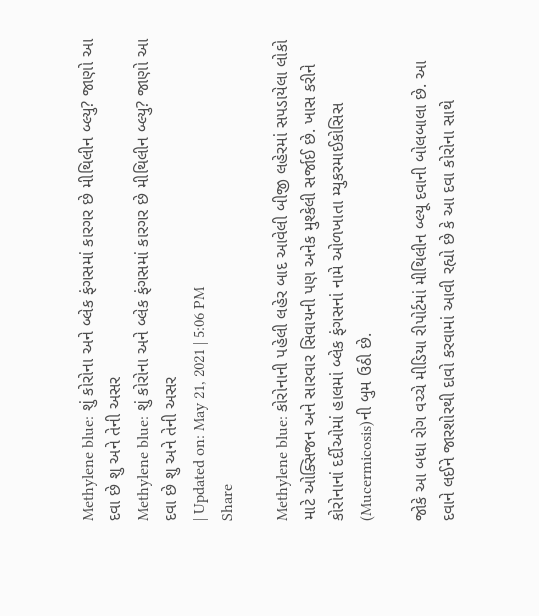Methylene blue: શું કોરોના અને બ્લેક ફંગસમાં કારગર છે મીથિલીન બ્લ્યુ? જાણો આ દવા છે શુ અને તેની અસર
Methylene blue: શું કોરોના અને બ્લેક ફંગસમાં કારગર છે મીથિલીન બ્લ્યુ? જાણો આ દવા છે શુ અને તેની અસર
| Updated on: May 21, 2021 | 5:06 PM
Share

Methylene blue: કોરોનાની પહેલી લહેર બાદ આવેલી બીજી લહેરમાં સપડાયેલા લોકો માટે ઓક્સિજન અને સારવાર સિવાયની પણ અનેક મુશ્કેલી સર્જાઈ છે. ખાસ કરીને કોરોનાનાં દર્દીઓમાં હાલમાં બ્લેક ફંગસનાં નામે ઓળખાતા મ્યુકરમાઈકોસિસ (Mucermicosis)ની બુમ ઉઠી છે.

જોકે આ બધા રોગ વચ્ચે મીડિયા રીપોર્ટમાં મીથિલીન બ્લ્યૂ દવાની બોલબાલા છે. આ દવાને લઈને જારશોરથી દાવો કરવામાં આવી રહ્યો છે કે આ દવા કોરોના સાથે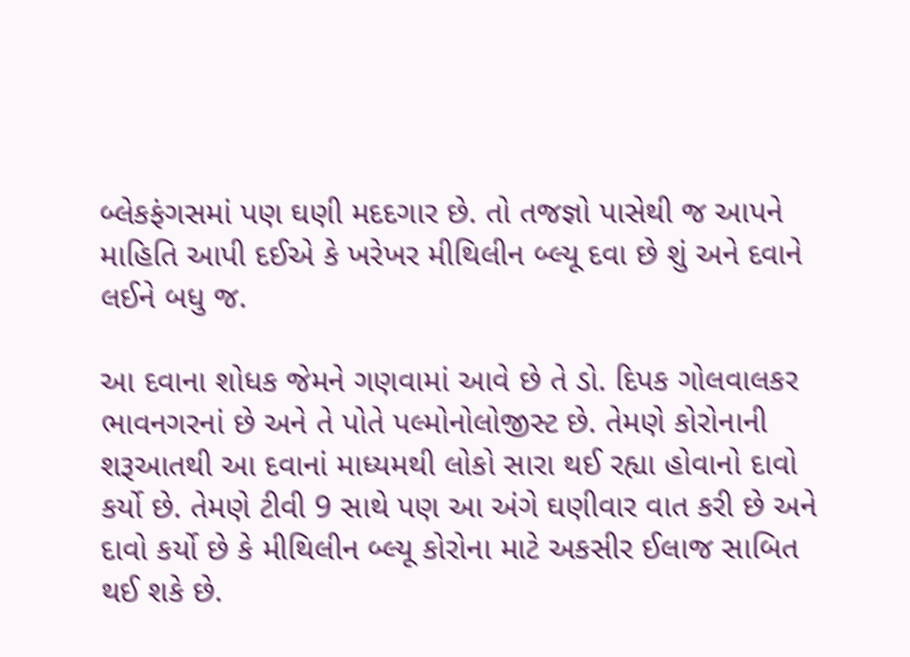બ્લેકફંગસમાં પણ ઘણી મદદગાર છે. તો તજજ્ઞો પાસેથી જ આપને માહિતિ આપી દઈએ કે ખરેખર મીથિલીન બ્લ્યૂ દવા છે શું અને દવાને લઈને બધુ જ.

આ દવાના શોધક જેમને ગણવામાં આવે છે તે ડો. દિપક ગોલવાલકર ભાવનગરનાં છે અને તે પોતે પલ્મોનોલોજીસ્ટ છે. તેમણે કોરોનાની શરૂઆતથી આ દવાનાં માધ્યમથી લોકો સારા થઈ રહ્યા હોવાનો દાવો કર્યો છે. તેમણે ટીવી 9 સાથે પણ આ અંગે ઘણીવાર વાત કરી છે અને દાવો કર્યો છે કે મીથિલીન બ્લ્યૂ કોરોના માટે અકસીર ઈલાજ સાબિત થઈ શકે છે.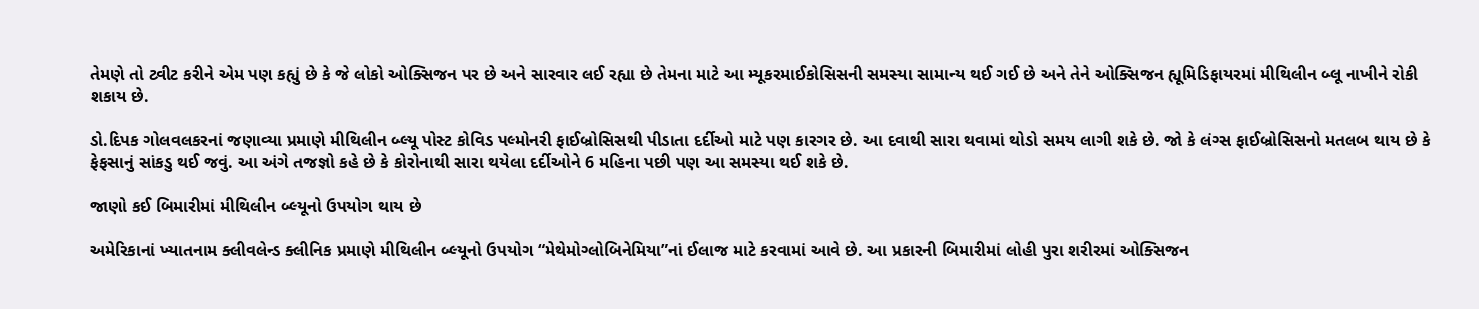તેમણે તો ટ્વીટ કરીને એમ પણ કહ્યું છે કે જે લોકો ઓક્સિજન પર છે અને સારવાર લઈ રહ્યા છે તેમના માટે આ મ્યૂકરમાઈકોસિસની સમસ્યા સામાન્ય થઈ ગઈ છે અને તેને ઓક્સિજન હ્યૂમિડિફાયરમાં મીથિલીન બ્લૂ નાખીને રોકી શકાય છે.

ડો.દિપક ગોલવલકરનાં જણાવ્યા પ્રમાણે મીથિલીન બ્લ્યૂ પોસ્ટ કોવિડ પલ્મોનરી ફાઈબ્રોસિસથી પીડાતા દર્દીઓ માટે પણ કારગર છે. આ દવાથી સારા થવામાં થોડો સમય લાગી શકે છે. જો કે લંગ્સ ફાઈબ્રોસિસનો મતલબ થાય છે કે ફેફસાનું સાંકડુ થઈ જવું. આ અંગે તજજ્ઞો કહે છે કે કોરોનાથી સારા થયેલા દર્દીઓને 6 મહિના પછી પણ આ સમસ્યા થઈ શકે છે.

જાણો કઈ બિમારીમાં મીથિલીન બ્લ્યૂનો ઉપયોગ થાય છે

અમેરિકાનાં ખ્યાતનામ ક્લીવલેન્ડ ક્લીનિક પ્રમાણે મીથિલીન બ્લ્યૂનો ઉપયોગ “મેથેમોગ્લોબિનેમિયા”નાં ઈલાજ માટે કરવામાં આવે છે. આ પ્રકારની બિમારીમાં લોહી પુરા શરીરમાં ઓક્સિજન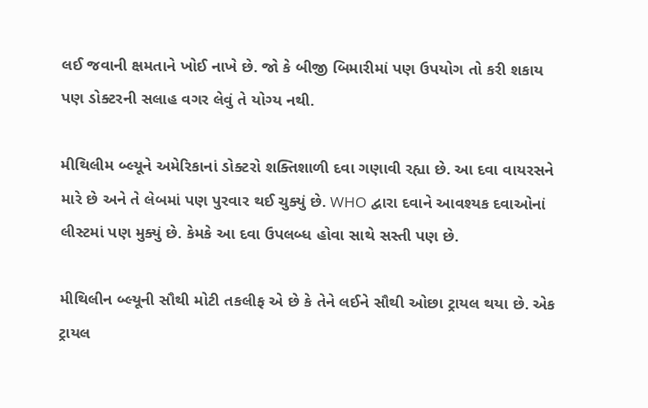લઈ જવાની ક્ષમતાને ખોઈ નાખે છે. જો કે બીજી બિમારીમાં પણ ઉપયોગ તો કરી શકાય પણ ડોક્ટરની સલાહ વગર લેવું તે યોગ્ય નથી.

મીથિલીમ બ્લ્યૂને અમેરિકાનાં ડોક્ટરો શક્તિશાળી દવા ગણાવી રહ્યા છે. આ દવા વાયરસને મારે છે અને તે લેબમાં પણ પુરવાર થઈ ચુક્યું છે. WHO દ્વારા દવાને આવશ્યક દવાઓનાં લીસ્ટમાં પણ મુક્યું છે. કેમકે આ દવા ઉપલબ્ધ હોવા સાથે સસ્તી પણ છે.

મીથિલીન બ્લ્યૂની સૌથી મોટી તકલીફ એ છે કે તેને લઈને સૌથી ઓછા ટ્રાયલ થયા છે. એક ટ્રાયલ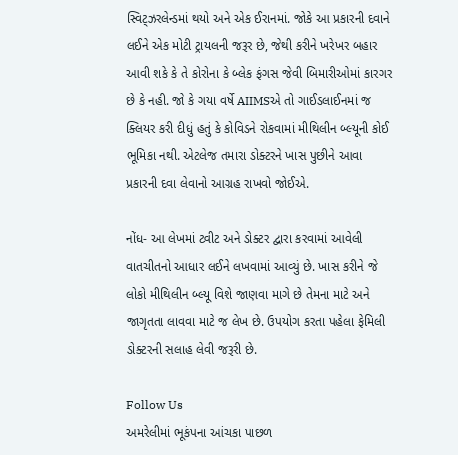સ્વિટ્ઝરલેન્ડમાં થયો અને એક ઈરાનમાં. જોકે આ પ્રકારની દવાને લઈને એક મોટી ટ્રાયલની જરૂર છે, જેથી કરીને ખરેખર બહાર આવી શકે કે તે કોરોના કે બ્લેક ફંગસ જેવી બિમારીઓમાં કારગર છે કે નહી. જો કે ગયા વર્ષે AIIMSએ તો ગાઈડલાઈનમાં જ ક્લિયર કરી દીધું હતું કે કોવિડને રોકવામાં મીથિલીન બ્લ્યૂની કોઈ ભૂમિકા નથી. એટલેજ તમારા ડોક્ટરને ખાસ પુછીને આવા પ્રકારની દવા લેવાનો આગ્રહ રાખવો જોઈએ.

નોંધ- આ લેખમાં ટ્વીટ અને ડોક્ટર દ્વારા કરવામાં આવેલી વાતચીતનો આધાર લઈને લખવામાં આવ્યું છે. ખાસ કરીને જે લોકો મીથિલીન બ્લ્યૂ વિશે જાણવા માગે છે તેમના માટે અને જાગૃતતા લાવવા માટે જ લેખ છે. ઉપયોગ કરતા પહેલા ફેમિલી ડોક્ટરની સલાહ લેવી જરૂરી છે.

Follow Us
અમરેલીમાં ભૂકંપના આંચકા પાછળ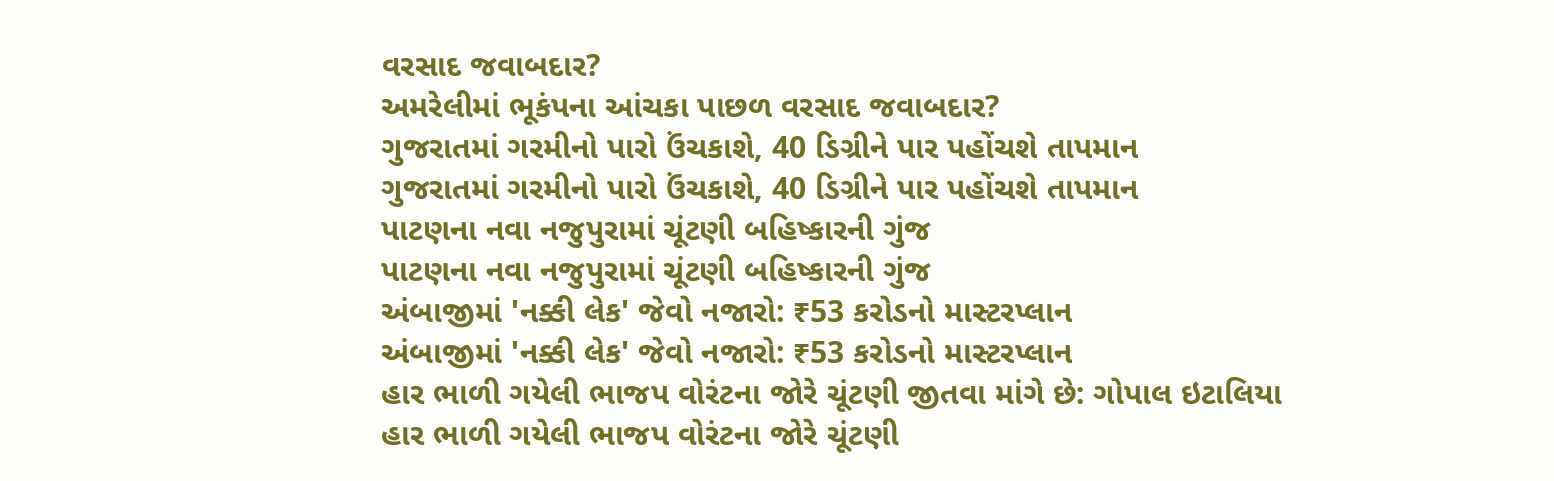વરસાદ જવાબદાર?
અમરેલીમાં ભૂકંપના આંચકા પાછળ વરસાદ જવાબદાર?
ગુજરાતમાં ગરમીનો પારો ઉંચકાશે, 40 ડિગ્રીને પાર પહોંચશે તાપમાન
ગુજરાતમાં ગરમીનો પારો ઉંચકાશે, 40 ડિગ્રીને પાર પહોંચશે તાપમાન
પાટણના નવા નજુપુરામાં ચૂંટણી બહિષ્કારની ગુંજ
પાટણના નવા નજુપુરામાં ચૂંટણી બહિષ્કારની ગુંજ
અંબાજીમાં 'નક્કી લેક' જેવો નજારો: ₹53 કરોડનો માસ્ટરપ્લાન
અંબાજીમાં 'નક્કી લેક' જેવો નજારો: ₹53 કરોડનો માસ્ટરપ્લાન
હાર ભાળી ગયેલી ભાજપ વોરંટના જોરે ચૂંટણી જીતવા માંગે છે: ગોપાલ ઇટાલિયા
હાર ભાળી ગયેલી ભાજપ વોરંટના જોરે ચૂંટણી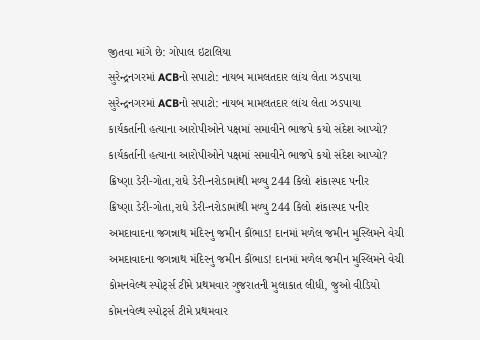જીતવા માંગે છે: ગોપાલ ઇટાલિયા
સુરેન્દ્રનગરમાં ACBનો સપાટો: નાયબ મામલતદાર લાંચ લેતા ઝડપાયા
સુરેન્દ્રનગરમાં ACBનો સપાટો: નાયબ મામલતદાર લાંચ લેતા ઝડપાયા
કાર્યકર્તાની હત્યાના આરોપીઓને પક્ષમાં સમાવીને ભાજપે કયો સંદેશ આપ્યો?
કાર્યકર્તાની હત્યાના આરોપીઓને પક્ષમાં સમાવીને ભાજપે કયો સંદેશ આપ્યો?
ક્રિષ્ણા ડેરી-ગોતા,રાધે ડેરી-નરોડામાંથી મળ્યુ 244 કિલો શંકાસ્પદ પનીર
ક્રિષ્ણા ડેરી-ગોતા,રાધે ડેરી-નરોડામાંથી મળ્યુ 244 કિલો શંકાસ્પદ પનીર
અમદાવાદના જગન્નાથ મંદિરનુ જમીન કૌંભાડ! દાનમાં મળેલ જમીન મુસ્લિમને વેચી
અમદાવાદના જગન્નાથ મંદિરનુ જમીન કૌંભાડ! દાનમાં મળેલ જમીન મુસ્લિમને વેચી
કોમનવેલ્થ સ્પોર્ટ્સ ટીમે પ્રથમવાર ગુજરાતની મુલાકાત લીધી, જુઓ વીડિયો
કોમનવેલ્થ સ્પોર્ટ્સ ટીમે પ્રથમવાર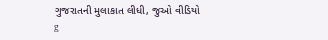ગુજરાતની મુલાકાત લીધી, જુઓ વીડિયો
g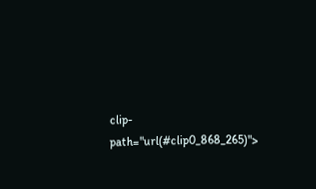clip-path="url(#clip0_868_265)">